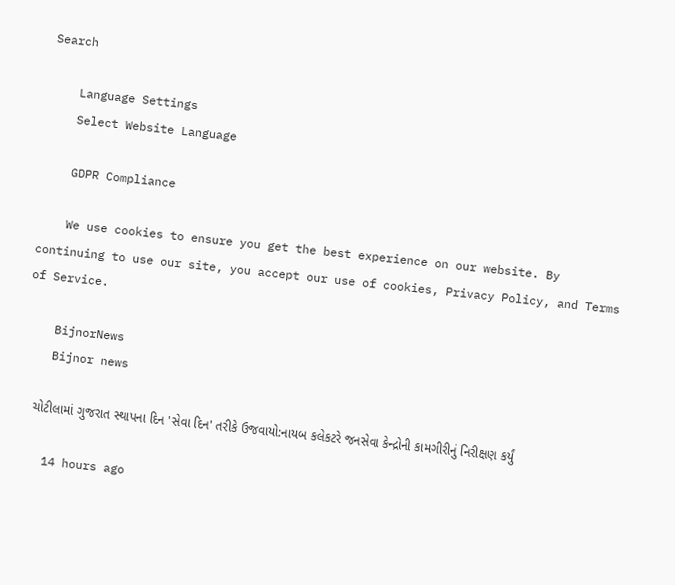Search

    Language Settings
    Select Website Language

    GDPR Compliance

    We use cookies to ensure you get the best experience on our website. By continuing to use our site, you accept our use of cookies, Privacy Policy, and Terms of Service.

    BijnorNews
    Bijnor news

    ચોટીલામાં ગુજરાત સ્થાપના દિન 'સેવા દિન' તરીકે ઉજવાયો:નાયબ કલેકટરે જનસેવા કેન્દ્રોની કામગીરીનું નિરીક્ષણ કર્યું

    14 hours ago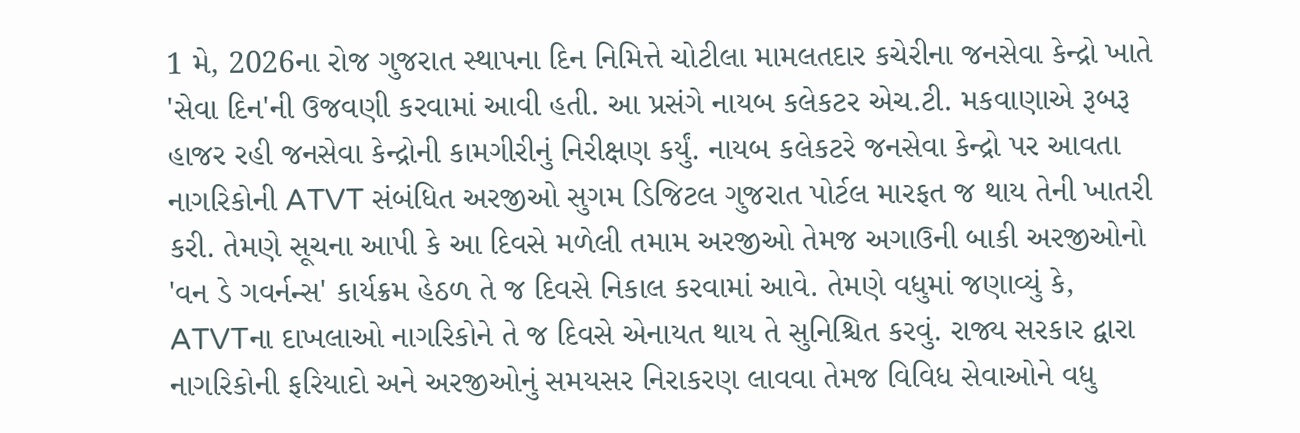1 મે, 2026ના રોજ ગુજરાત સ્થાપના દિન નિમિત્તે ચોટીલા મામલતદાર કચેરીના જનસેવા કેન્દ્રો ખાતે 'સેવા દિન'ની ઉજવણી કરવામાં આવી હતી. આ પ્રસંગે નાયબ કલેકટર એચ.ટી. મકવાણાએ રૂબરૂ હાજર રહી જનસેવા કેન્દ્રોની કામગીરીનું નિરીક્ષણ કર્યું. નાયબ કલેકટરે જનસેવા કેન્દ્રો પર આવતા નાગરિકોની ATVT સંબંધિત અરજીઓ સુગમ ડિજિટલ ગુજરાત પોર્ટલ મારફત જ થાય તેની ખાતરી કરી. તેમણે સૂચના આપી કે આ દિવસે મળેલી તમામ અરજીઓ તેમજ અગાઉની બાકી અરજીઓનો 'વન ડે ગવર્નન્સ' કાર્યક્રમ હેઠળ તે જ દિવસે નિકાલ કરવામાં આવે. તેમણે વધુમાં જણાવ્યું કે, ATVTના દાખલાઓ નાગરિકોને તે જ દિવસે એનાયત થાય તે સુનિશ્ચિત કરવું. રાજ્ય સરકાર દ્વારા નાગરિકોની ફરિયાદો અને અરજીઓનું સમયસર નિરાકરણ લાવવા તેમજ વિવિધ સેવાઓને વધુ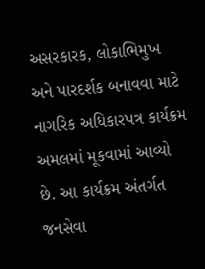અસરકારક, લોકાભિમુખ અને પારદર્શક બનાવવા માટે નાગરિક અધિકારપત્ર કાર્યક્રમ અમલમાં મૂકવામાં આવ્યો છે. આ કાર્યક્રમ અંતર્ગત જનસેવા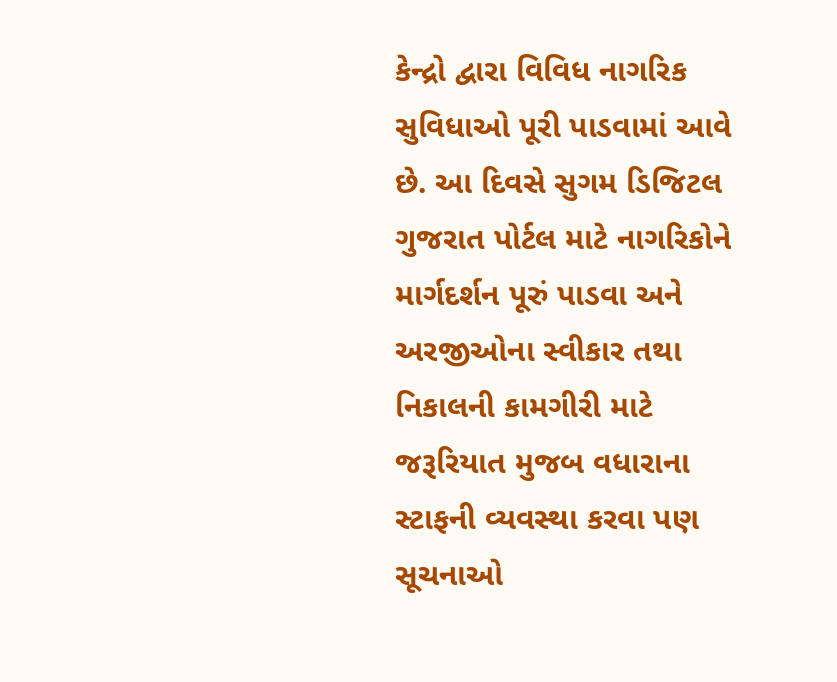કેન્દ્રો દ્વારા વિવિધ નાગરિક સુવિધાઓ પૂરી પાડવામાં આવે છે. આ દિવસે સુગમ ડિજિટલ ગુજરાત પોર્ટલ માટે નાગરિકોને માર્ગદર્શન પૂરું પાડવા અને અરજીઓના સ્વીકાર તથા નિકાલની કામગીરી માટે જરૂરિયાત મુજબ વધારાના સ્ટાફની વ્યવસ્થા કરવા પણ સૂચનાઓ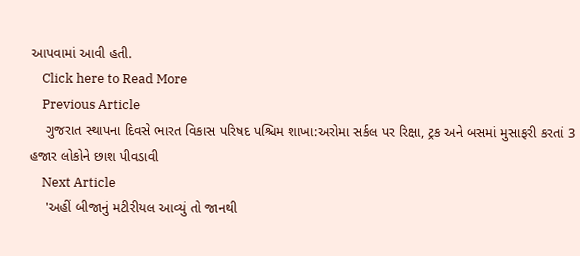આપવામાં આવી હતી.
    Click here to Read More
    Previous Article
    ગુજરાત સ્થાપના દિવસે ભારત વિકાસ પરિષદ પશ્ચિમ શાખા:અરોમા સર્કલ પર રિક્ષા, ટ્રક અને બસમાં મુસાફરી કરતાં 3 હજાર લોકોને છાશ પીવડાવી
    Next Article
    'અહીં બીજાનું મટીરીયલ આવ્યું તો જાનથી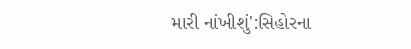મારી નાંખીશું':સિહોરના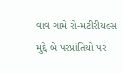વાવ ગામે રો-મટીરીયલ્સ મુદ્દે બે પરપ્રાંતિયો પર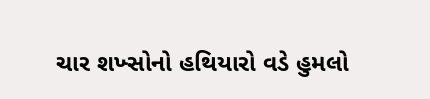ચાર શખ્સોનો હથિયારો વડે હુમલો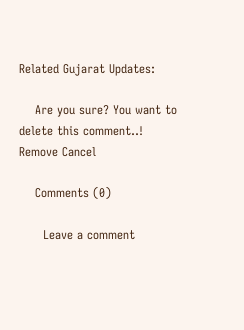Related Gujarat Updates:

    Are you sure? You want to delete this comment..! Remove Cancel

    Comments (0)

      Leave a comment